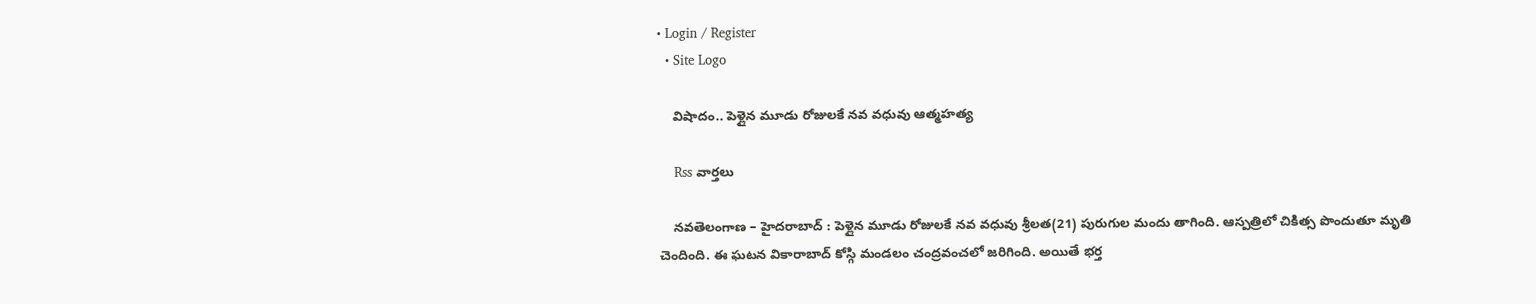• Login / Register
  • Site Logo

    విషాదం.. పెళ్లైన మూడు రోజులకే నవ వధువు ఆత్మహత్య

    Rss వార్తలు

    నవతెలంగాణ – హైదరాబాద్ : పెళ్లైన మూడు రోజులకే నవ వధువు శ్రీలత(21) పురుగుల మందు తాగింది. ఆస్పత్రిలో చికిత్స పొందుతూ మృతి చెందింది. ఈ ఘటన వికారాబాద్‌ కోస్గి మండలం చంద్రవంచలో జరిగింది. అయితే భర్త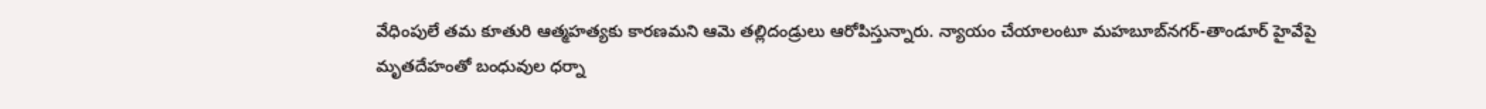వేధింపులే తమ కూతురి ఆత్మహత్యకు కారణమని ఆమె తల్లిదండ్రులు ఆరోపిస్తున్నారు. న్యాయం చేయాలంటూ మహబూబ్‌నగర్‌-తాండూర్‌ హైవేపై మృతదేహంతో బంధువుల ధర్నా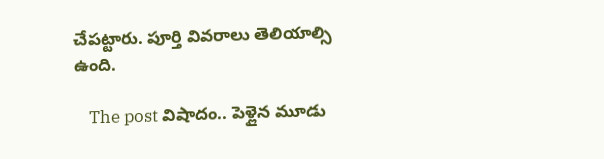చేపట్టారు. పూర్తి వివరాలు తెలియాల్సి ఉంది.

    The post విషాదం.. పెళ్లైన మూడు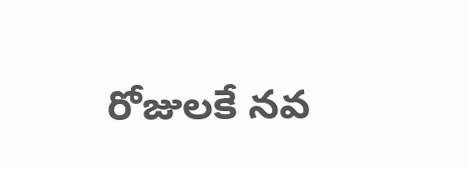రోజులకే నవ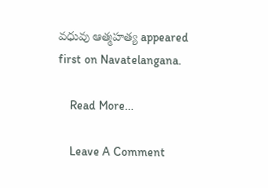వధువు ఆత్మహత్య appeared first on Navatelangana.

    Read More...

    Leave A Comment